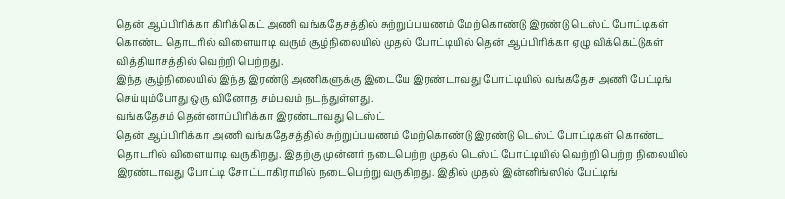தென் ஆப்பிரிக்கா கிரிக்கெட் அணி வங்கதேசத்தில் சுற்றுப்பயணம் மேற்கொண்டு இரண்டு டெஸ்ட் போட்டிகள் கொண்ட தொடரில் விளையாடி வரும் சூழ்நிலையில் முதல் போட்டியில் தென் ஆப்பிரிக்கா ஏழு விக்கெட்டுகள் வித்தியாசத்தில் வெற்றி பெற்றது.
இந்த சூழ்நிலையில் இந்த இரண்டு அணிகளுக்கு இடையே இரண்டாவது போட்டியில் வங்கதேச அணி பேட்டிங் செய்யும்போது ஒரு வினோத சம்பவம் நடந்துள்ளது.
வங்கதேசம் தென்னாப்பிரிக்கா இரண்டாவது டெஸ்ட்
தென் ஆப்பிரிக்கா அணி வங்கதேசத்தில் சுற்றுப்பயணம் மேற்கொண்டு இரண்டு டெஸ்ட் போட்டிகள் கொண்ட தொடரில் விளையாடி வருகிறது. இதற்கு முன்னர் நடைபெற்ற முதல் டெஸ்ட் போட்டியில் வெற்றி பெற்ற நிலையில் இரண்டாவது போட்டி சோட்டாகிராமில் நடைபெற்று வருகிறது. இதில் முதல் இன்னிங்ஸில் பேட்டிங்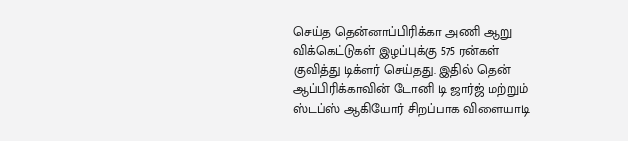செய்த தென்னாப்பிரிக்கா அணி ஆறு விக்கெட்டுகள் இழப்புக்கு 575 ரன்கள் குவித்து டிக்ளர் செய்தது. இதில் தென் ஆப்பிரிக்காவின் டோனி டி ஜார்ஜ் மற்றும் ஸ்டப்ஸ் ஆகியோர் சிறப்பாக விளையாடி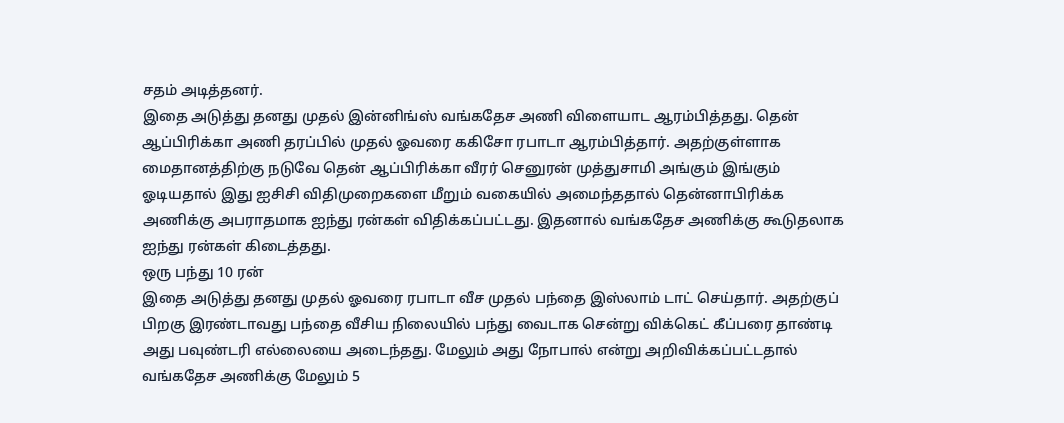சதம் அடித்தனர்.
இதை அடுத்து தனது முதல் இன்னிங்ஸ் வங்கதேச அணி விளையாட ஆரம்பித்தது. தென் ஆப்பிரிக்கா அணி தரப்பில் முதல் ஓவரை ககிசோ ரபாடா ஆரம்பித்தார். அதற்குள்ளாக மைதானத்திற்கு நடுவே தென் ஆப்பிரிக்கா வீரர் செனுரன் முத்துசாமி அங்கும் இங்கும் ஓடியதால் இது ஐசிசி விதிமுறைகளை மீறும் வகையில் அமைந்ததால் தென்னாபிரிக்க அணிக்கு அபராதமாக ஐந்து ரன்கள் விதிக்கப்பட்டது. இதனால் வங்கதேச அணிக்கு கூடுதலாக ஐந்து ரன்கள் கிடைத்தது.
ஒரு பந்து 10 ரன்
இதை அடுத்து தனது முதல் ஓவரை ரபாடா வீச முதல் பந்தை இஸ்லாம் டாட் செய்தார். அதற்குப் பிறகு இரண்டாவது பந்தை வீசிய நிலையில் பந்து வைடாக சென்று விக்கெட் கீப்பரை தாண்டி அது பவுண்டரி எல்லையை அடைந்தது. மேலும் அது நோபால் என்று அறிவிக்கப்பட்டதால் வங்கதேச அணிக்கு மேலும் 5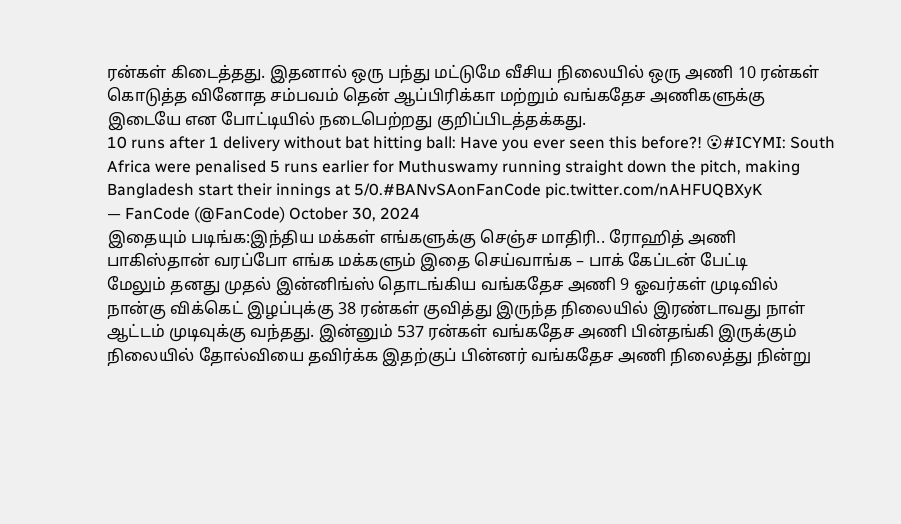ரன்கள் கிடைத்தது. இதனால் ஒரு பந்து மட்டுமே வீசிய நிலையில் ஒரு அணி 10 ரன்கள் கொடுத்த வினோத சம்பவம் தென் ஆப்பிரிக்கா மற்றும் வங்கதேச அணிகளுக்கு இடையே என போட்டியில் நடைபெற்றது குறிப்பிடத்தக்கது.
10 runs after 1 delivery without bat hitting ball: Have you ever seen this before?! 😮#ICYMI: South Africa were penalised 5 runs earlier for Muthuswamy running straight down the pitch, making Bangladesh start their innings at 5/0.#BANvSAonFanCode pic.twitter.com/nAHFUQBXyK
— FanCode (@FanCode) October 30, 2024
இதையும் படிங்க:இந்திய மக்கள் எங்களுக்கு செஞ்ச மாதிரி.. ரோஹித் அணி பாகிஸ்தான் வரப்போ எங்க மக்களும் இதை செய்வாங்க – பாக் கேப்டன் பேட்டி
மேலும் தனது முதல் இன்னிங்ஸ் தொடங்கிய வங்கதேச அணி 9 ஓவர்கள் முடிவில் நான்கு விக்கெட் இழப்புக்கு 38 ரன்கள் குவித்து இருந்த நிலையில் இரண்டாவது நாள் ஆட்டம் முடிவுக்கு வந்தது. இன்னும் 537 ரன்கள் வங்கதேச அணி பின்தங்கி இருக்கும் நிலையில் தோல்வியை தவிர்க்க இதற்குப் பின்னர் வங்கதேச அணி நிலைத்து நின்று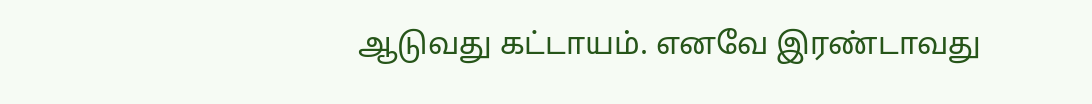ஆடுவது கட்டாயம். எனவே இரண்டாவது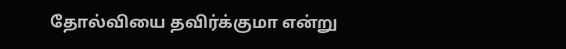தோல்வியை தவிர்க்குமா என்று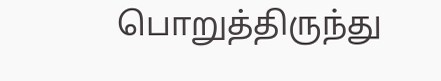பொறுத்திருந்து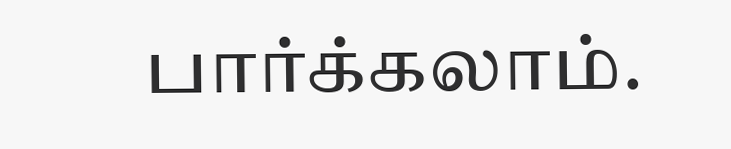பார்க்கலாம்.